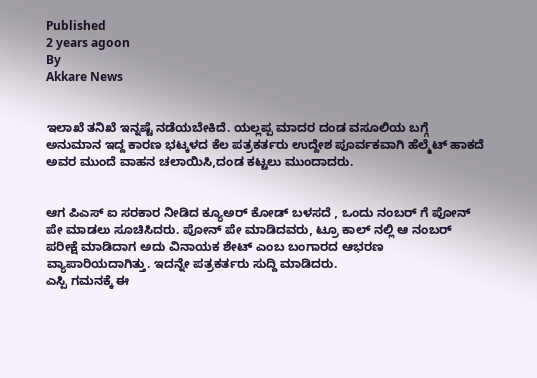Published
2 years agoon
By
Akkare News


ಇಲಾಖೆ ತನಿಖೆ ಇನ್ನಷ್ಟೆ ನಡೆಯಬೇಕಿದೆ. ಯಲ್ಲಪ್ಪ ಮಾದರ ದಂಡ ವಸೂಲಿಯ ಬಗ್ಗೆ ಅನುಮಾನ ಇದ್ದ ಕಾರಣ ಭಟ್ಕಳದ ಕೆಲ ಪತ್ರಕರ್ತರು ಉದ್ದೇಶ ಪೂರ್ವಕವಾಗಿ ಹೆಲ್ಮೆಟ್ ಹಾಕದೆ ಅವರ ಮುಂದೆ ವಾಹನ ಚಲಾಯಿಸಿ,ದಂಡ ಕಟ್ಟಲು ಮುಂದಾದರು.


ಆಗ ಪಿಎಸ್ ಐ ಸರಕಾರ ನೀಡಿದ ಕ್ಯೂಅರ್ ಕೋಡ್ ಬಳಸದೆ , ಒಂದು ನಂಬರ್ ಗೆ ಪೋನ್ ಪೇ ಮಾಡಲು ಸೂಚಿಸಿದರು. ಪೋನ್ ಪೇ ಮಾಡಿದವರು, ಟ್ರೂ ಕಾಲ್ ನಲ್ಲಿ ಆ ನಂಬರ್ ಪರೀಕ್ಷೆ ಮಾಡಿದಾಗ ಅದು ವಿನಾಯಕ ಶೇಟ್ ಎಂಬ ಬಂಗಾರದ ಆಭರಣ ವ್ಯಾಪಾರಿಯದಾಗಿತ್ತು. ಇದನ್ನೇ ಪತ್ರಕರ್ತರು ಸುದ್ದಿ ಮಾಡಿದರು.
ಎಸ್ಪಿ ಗಮನಕ್ಕೆ ಈ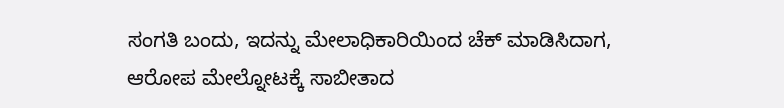ಸಂಗತಿ ಬಂದು, ಇದನ್ನು ಮೇಲಾಧಿಕಾರಿಯಿಂದ ಚೆಕ್ ಮಾಡಿಸಿದಾಗ, ಆರೋಪ ಮೇಲ್ನೋಟಕ್ಕೆ ಸಾಬೀತಾದ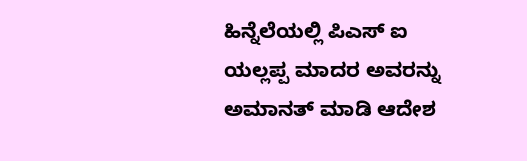ಹಿನ್ನೆಲೆಯಲ್ಲಿ ಪಿಎಸ್ ಐ ಯಲ್ಲಪ್ಪ ಮಾದರ ಅವರನ್ನು ಅಮಾನತ್ ಮಾಡಿ ಆದೇಶ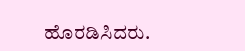ಹೊರಡಿಸಿದರು.